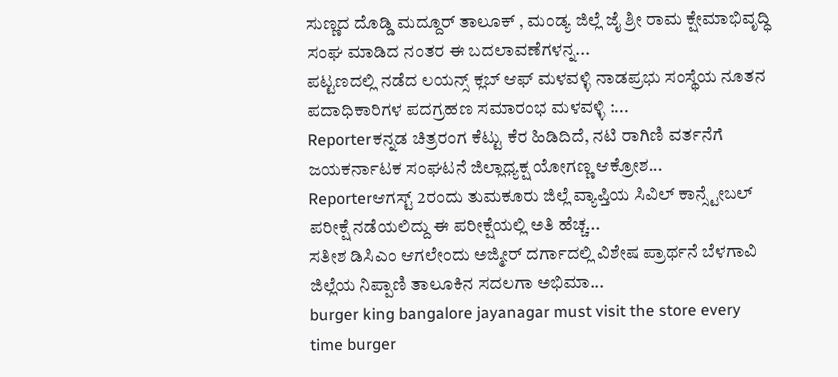ಸುಣ್ಣದ ದೊಡ್ಡಿ ಮದ್ದೂರ್ ತಾಲೂಕ್ , ಮಂಡ್ಯ ಜಿಲ್ಲೆ ಜೈ ಶ್ರೀ ರಾಮ ಕ್ಷೇಮಾಭಿವೃದ್ಧಿ ಸಂಘ ಮಾಡಿದ ನಂತರ ಈ ಬದಲಾವಣೆಗಳನ್ನ...
ಪಟ್ಟಣದಲ್ಲಿ ನಡೆದ ಲಯನ್ಸ್ ಕ್ಲಬ್ ಆಫ್ ಮಳವಳ್ಳಿ ನಾಡಪ್ರಭು ಸಂಸ್ಥೆಯ ನೂತನ ಪದಾಧಿಕಾರಿಗಳ ಪದಗ್ರಹಣ ಸಮಾರಂಭ ಮಳವಳ್ಳಿ :...
Reporterಕನ್ನಡ ಚಿತ್ರರಂಗ ಕೆಟ್ಟು ಕೆರ ಹಿಡಿದಿದೆ, ನಟಿ ರಾಗಿಣಿ ವರ್ತನೆಗೆ ಜಯಕರ್ನಾಟಕ ಸಂಘಟನೆ ಜಿಲ್ಲಾಧ್ಯಕ್ಷ ಯೋಗಣ್ಣ ಆಕ್ರೋಶ...
Reporterಆಗಸ್ಟ್ 2ರಂದು ತುಮಕೂರು ಜಿಲ್ಲೆ ವ್ಯಾಪ್ತಿಯ ಸಿವಿಲ್ ಕಾನ್ಸ್ಟೇಬಲ್ ಪರೀಕ್ಷೆ ನಡೆಯಲಿದ್ದು ಈ ಪರೀಕ್ಷೆಯಲ್ಲಿ ಅತಿ ಹೆಚ್ಚ...
ಸತೀಶ ಡಿಸಿಎಂ ಆಗಲೇಂದು ಅಜ್ಮೀರ್ ದರ್ಗಾದಲ್ಲಿ ವಿಶೇಷ ಪ್ರಾರ್ಥನೆ ಬೆಳಗಾವಿ ಜಿಲ್ಲೆಯ ನಿಪ್ಪಾಣಿ ತಾಲೂಕಿನ ಸದಲಗಾ ಅಭಿಮಾ...
burger king bangalore jayanagar must visit the store every time burger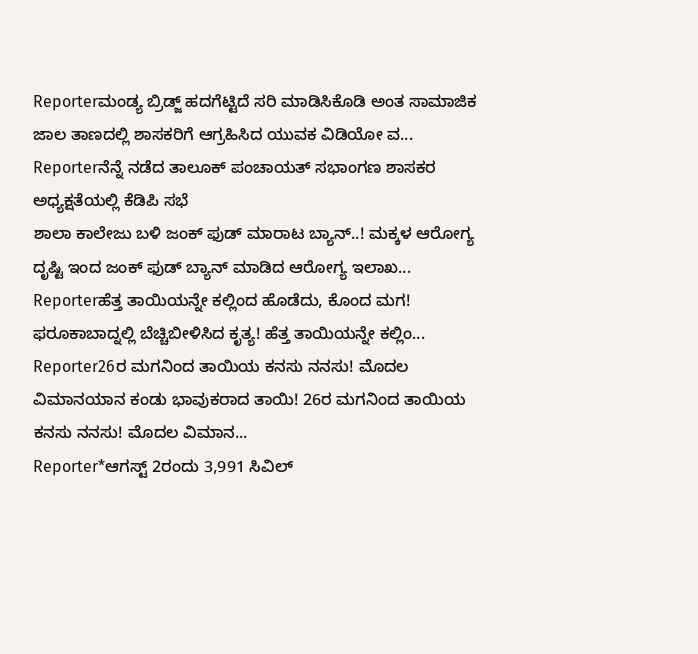Reporterಮಂಡ್ಯ ಬ್ರಿಡ್ಜ್ ಹದಗೆಟ್ಟಿದೆ ಸರಿ ಮಾಡಿಸಿಕೊಡಿ ಅಂತ ಸಾಮಾಜಿಕ ಜಾಲ ತಾಣದಲ್ಲಿ ಶಾಸಕರಿಗೆ ಆಗ್ರಹಿಸಿದ ಯುವಕ ವಿಡಿಯೋ ವ...
Reporterನೆನ್ನೆ ನಡೆದ ತಾಲೂಕ್ ಪಂಚಾಯತ್ ಸಭಾಂಗಣ ಶಾಸಕರ ಅಧ್ಯಕ್ಷತೆಯಲ್ಲಿ ಕೆಡಿಪಿ ಸಭೆ
ಶಾಲಾ ಕಾಲೇಜು ಬಳಿ ಜಂಕ್ ಫುಡ್ ಮಾರಾಟ ಬ್ಯಾನ್..! ಮಕ್ಕಳ ಆರೋಗ್ಯ ದೃಷ್ಟಿ ಇಂದ ಜಂಕ್ ಫುಡ್ ಬ್ಯಾನ್ ಮಾಡಿದ ಆರೋಗ್ಯ ಇಲಾಖ...
Reporterಹೆತ್ತ ತಾಯಿಯನ್ನೇ ಕಲ್ಲಿಂದ ಹೊಡೆದು, ಕೊಂದ ಮಗ! ಫರೂಕಾಬಾದ್ನಲ್ಲಿ ಬೆಚ್ಚಿಬೀಳಿಸಿದ ಕೃತ್ಯ! ಹೆತ್ತ ತಾಯಿಯನ್ನೇ ಕಲ್ಲಿಂ...
Reporter26ರ ಮಗನಿಂದ ತಾಯಿಯ ಕನಸು ನನಸು! ಮೊದಲ ವಿಮಾನಯಾನ ಕಂಡು ಭಾವುಕರಾದ ತಾಯಿ! 26ರ ಮಗನಿಂದ ತಾಯಿಯ ಕನಸು ನನಸು! ಮೊದಲ ವಿಮಾನ...
Reporter*ಆಗಸ್ಟ್ 2ರಂದು 3,991 ಸಿವಿಲ್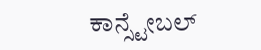ಕಾನ್ಸ್ಟೇಬಲ್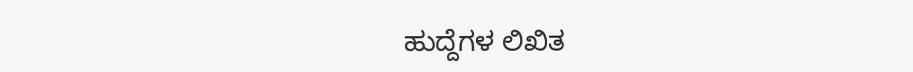ಹುದ್ದೆಗಳ ಲಿಖಿತ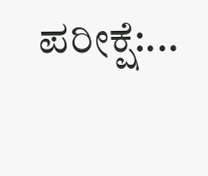ಪರೀಕ್ಷೆ:...